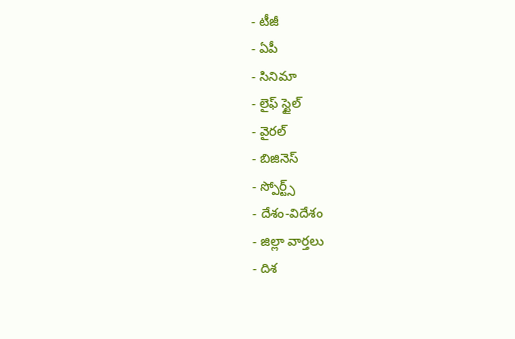- టీజీ
- ఏపీ
- సినిమా
- లైఫ్ స్టైల్
- వైరల్
- బిజినెస్
- స్పోర్ట్స్
- దేశం-విదేశం
- జిల్లా వార్తలు
- దిశ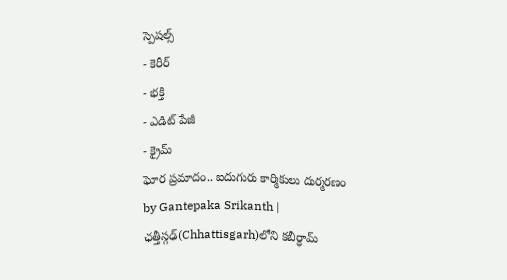స్పెషల్స్
- కెరీర్
- భక్తి
- ఎడిట్ పేజీ
- క్రైమ్
ఘోర ప్రమాదం.. ఐదుగురు కార్మికులు దుర్మరణం
by Gantepaka Srikanth |
ఛత్తీస్గఢ్(Chhattisgarh)లోని కబీర్ధామ్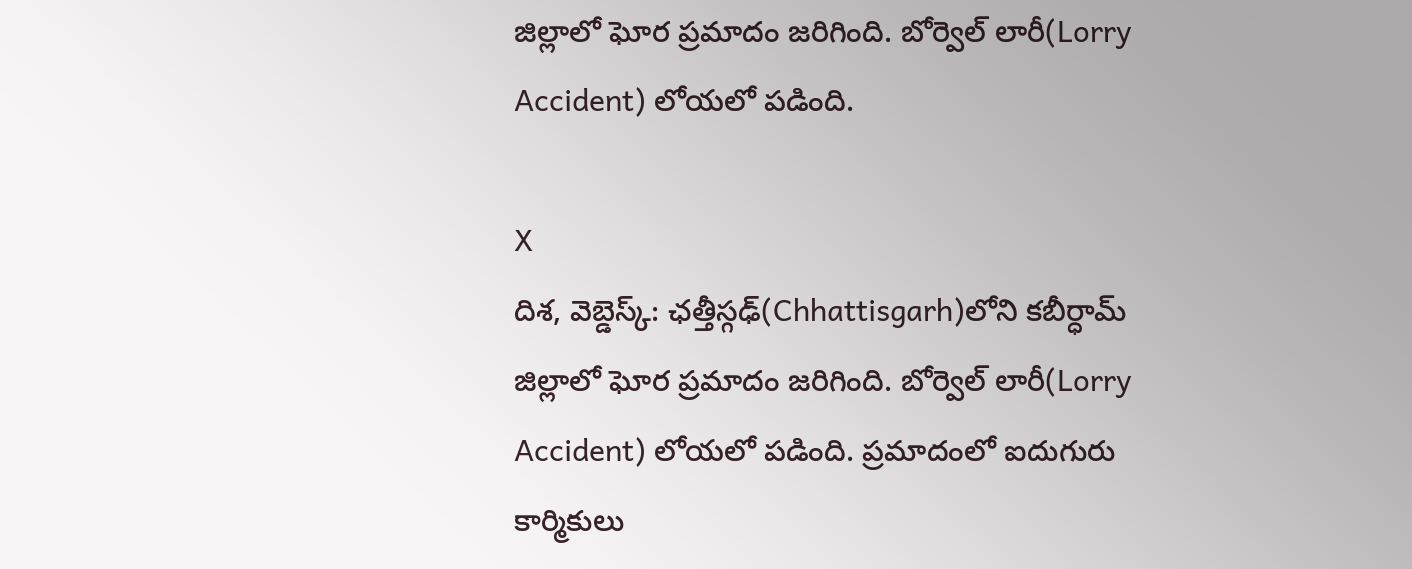జిల్లాలో ఘోర ప్రమాదం జరిగింది. బోర్వెల్ లారీ(Lorry Accident) లోయలో పడింది.

X
దిశ, వెబ్డెస్క్: ఛత్తీస్గఢ్(Chhattisgarh)లోని కబీర్ధామ్ జిల్లాలో ఘోర ప్రమాదం జరిగింది. బోర్వెల్ లారీ(Lorry Accident) లోయలో పడింది. ప్రమాదంలో ఐదుగురు కార్మికులు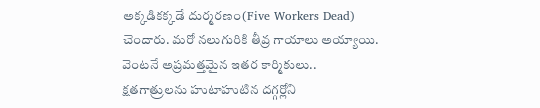అక్కడికక్కడే దుర్మరణం(Five Workers Dead) చెందారు. మరో నలుగురికి తీవ్ర గాయాలు అయ్యాయి. వెంటనే అప్రమత్తమైన ఇతర కార్మికులు.. క్షతగాత్రులను హుటాహుటిన దగ్గర్లోని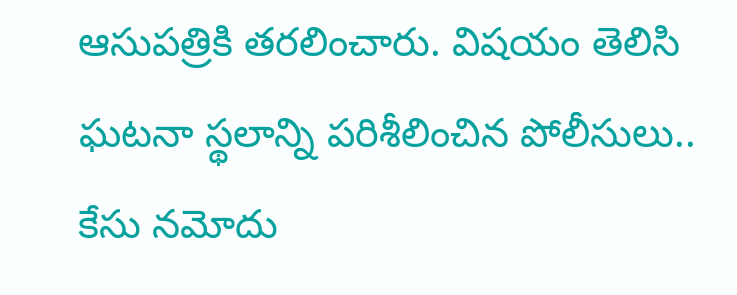ఆసుపత్రికి తరలించారు. విషయం తెలిసి ఘటనా స్థలాన్ని పరిశీలించిన పోలీసులు.. కేసు నమోదు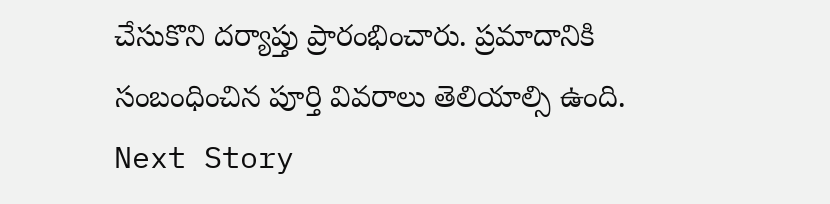చేసుకొని దర్యాప్తు ప్రారంభించారు. ప్రమాదానికి సంబంధించిన పూర్తి వివరాలు తెలియాల్సి ఉంది.
Next Story